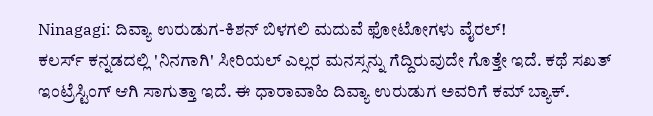Ninagagi: ದಿವ್ಯಾ ಉರುಡುಗ-ಕಿಶನ್ ಬಿಳಗಲಿ ಮದುವೆ ಫೋಟೋಗಳು ವೈರಲ್!
ಕಲರ್ಸ್ ಕನ್ನಡದಲ್ಲಿ 'ನಿನಗಾಗಿ' ಸೀರಿಯಲ್ ಎಲ್ಲರ ಮನಸ್ಸನ್ನು ಗೆದ್ದಿರುವುದೇ ಗೊತ್ತೇ ಇದೆ. ಕಥೆ ಸಖತ್ ಇಂಟ್ರೆಸ್ಟಿಂಗ್ ಆಗಿ ಸಾಗುತ್ತಾ ಇದೆ. ಈ ಧಾರಾವಾಹಿ ದಿವ್ಯಾ ಉರುಡುಗ ಅವರಿಗೆ ಕಮ್ ಬ್ಯಾಕ್.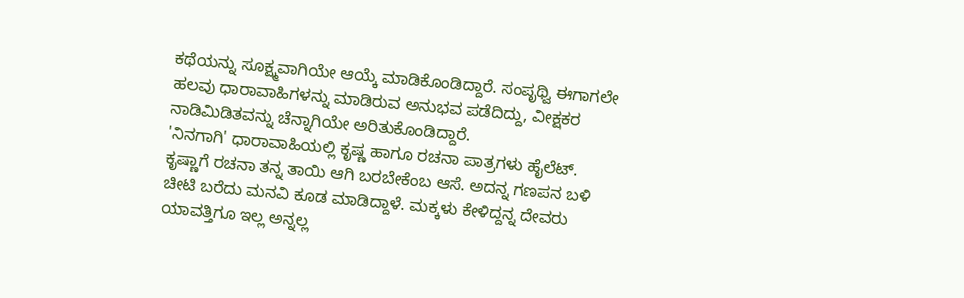ಕಥೆಯನ್ನು ಸೂಕ್ಷ್ಮವಾಗಿಯೇ ಆಯ್ಕೆ ಮಾಡಿಕೊಂಡಿದ್ದಾರೆ. ಸಂಪೃಥ್ವಿ ಈಗಾಗಲೇ ಹಲವು ಧಾರಾವಾಹಿಗಳನ್ನು ಮಾಡಿರುವ ಅನುಭವ ಪಡೆದಿದ್ದು, ವೀಕ್ಷಕರ ನಾಡಿಮಿಡಿತವನ್ನು ಚೆನ್ನಾಗಿಯೇ ಅರಿತುಕೊಂಡಿದ್ದಾರೆ.
'ನಿನಗಾಗಿ' ಧಾರಾವಾಹಿಯಲ್ಲಿ ಕೃಷ್ಣ ಹಾಗೂ ರಚನಾ ಪಾತ್ರಗಳು ಹೈಲೆಟ್. ಕೃಷ್ಣಾಗೆ ರಚನಾ ತನ್ನ ತಾಯಿ ಆಗಿ ಬರಬೇಕೆಂಬ ಆಸೆ. ಅದನ್ನ ಗಣಪನ ಬಳಿ ಚೀಟಿ ಬರೆದು ಮನವಿ ಕೂಡ ಮಾಡಿದ್ದಾಳೆ. ಮಕ್ಕಳು ಕೇಳಿದ್ದನ್ನ ದೇವರು ಯಾವತ್ತಿಗೂ ಇಲ್ಲ ಅನ್ನಲ್ಲ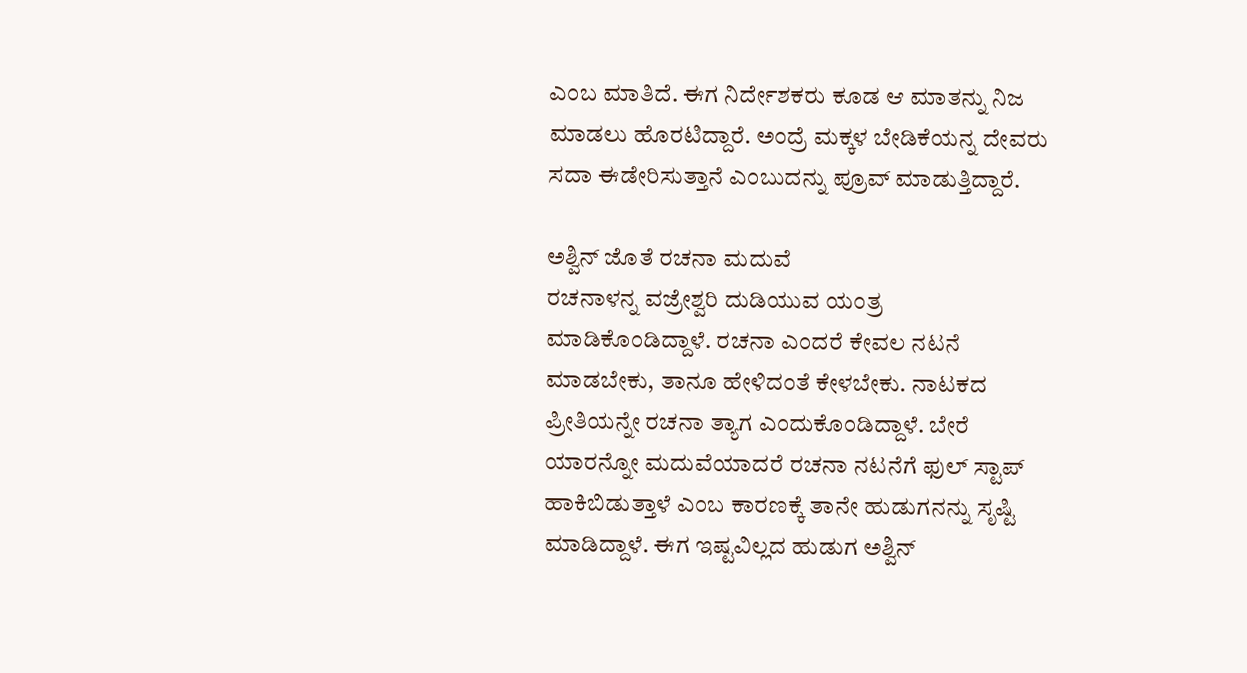ಎಂಬ ಮಾತಿದೆ. ಈಗ ನಿರ್ದೇಶಕರು ಕೂಡ ಆ ಮಾತನ್ನು ನಿಜ ಮಾಡಲು ಹೊರಟಿದ್ದಾರೆ. ಅಂದ್ರೆ ಮಕ್ಕಳ ಬೇಡಿಕೆಯನ್ನ ದೇವರು ಸದಾ ಈಡೇರಿಸುತ್ತಾನೆ ಎಂಬುದನ್ನು ಪ್ರೂವ್ ಮಾಡುತ್ತಿದ್ದಾರೆ.

ಅಶ್ವಿನ್ ಜೊತೆ ರಚನಾ ಮದುವೆ
ರಚನಾಳನ್ನ ವಜ್ರೇಶ್ವರಿ ದುಡಿಯುವ ಯಂತ್ರ ಮಾಡಿಕೊಂಡಿದ್ದಾಳೆ. ರಚನಾ ಎಂದರೆ ಕೇವಲ ನಟನೆ ಮಾಡಬೇಕು, ತಾನೂ ಹೇಳಿದಂತೆ ಕೇಳಬೇಕು. ನಾಟಕದ ಪ್ರೀತಿಯನ್ನೇ ರಚನಾ ತ್ಯಾಗ ಎಂದುಕೊಂಡಿದ್ದಾಳೆ. ಬೇರೆ ಯಾರನ್ನೋ ಮದುವೆಯಾದರೆ ರಚನಾ ನಟನೆಗೆ ಫುಲ್ ಸ್ಟಾಪ್ ಹಾಕಿಬಿಡುತ್ತಾಳೆ ಎಂಬ ಕಾರಣಕ್ಕೆ ತಾನೇ ಹುಡುಗನನ್ನು ಸೃಷ್ಟಿ ಮಾಡಿದ್ದಾಳೆ. ಈಗ ಇಷ್ಟವಿಲ್ಲದ ಹುಡುಗ ಅಶ್ವಿನ್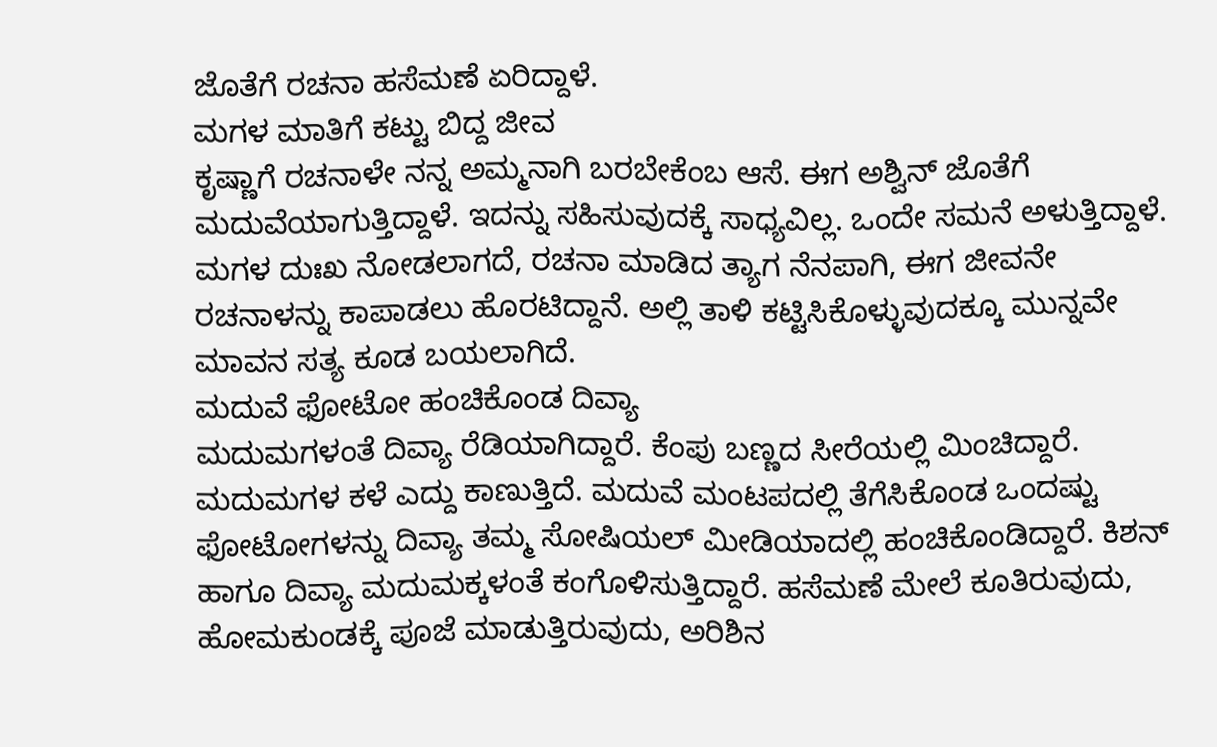ಜೊತೆಗೆ ರಚನಾ ಹಸೆಮಣೆ ಏರಿದ್ದಾಳೆ.
ಮಗಳ ಮಾತಿಗೆ ಕಟ್ಟು ಬಿದ್ದ ಜೀವ
ಕೃಷ್ಣಾಗೆ ರಚನಾಳೇ ನನ್ನ ಅಮ್ಮನಾಗಿ ಬರಬೇಕೆಂಬ ಆಸೆ. ಈಗ ಅಶ್ವಿನ್ ಜೊತೆಗೆ ಮದುವೆಯಾಗುತ್ತಿದ್ದಾಳೆ. ಇದನ್ನು ಸಹಿಸುವುದಕ್ಕೆ ಸಾಧ್ಯವಿಲ್ಲ. ಒಂದೇ ಸಮನೆ ಅಳುತ್ತಿದ್ದಾಳೆ. ಮಗಳ ದುಃಖ ನೋಡಲಾಗದೆ, ರಚನಾ ಮಾಡಿದ ತ್ಯಾಗ ನೆನಪಾಗಿ, ಈಗ ಜೀವನೇ ರಚನಾಳನ್ನು ಕಾಪಾಡಲು ಹೊರಟಿದ್ದಾನೆ. ಅಲ್ಲಿ ತಾಳಿ ಕಟ್ಟಿಸಿಕೊಳ್ಳುವುದಕ್ಕೂ ಮುನ್ನವೇ ಮಾವನ ಸತ್ಯ ಕೂಡ ಬಯಲಾಗಿದೆ.
ಮದುವೆ ಫೋಟೋ ಹಂಚಿಕೊಂಡ ದಿವ್ಯಾ
ಮದುಮಗಳಂತೆ ದಿವ್ಯಾ ರೆಡಿಯಾಗಿದ್ದಾರೆ. ಕೆಂಪು ಬಣ್ಣದ ಸೀರೆಯಲ್ಲಿ ಮಿಂಚಿದ್ದಾರೆ. ಮದುಮಗಳ ಕಳೆ ಎದ್ದು ಕಾಣುತ್ತಿದೆ. ಮದುವೆ ಮಂಟಪದಲ್ಲಿ ತೆಗೆಸಿಕೊಂಡ ಒಂದಷ್ಟು ಫೋಟೋಗಳನ್ನು ದಿವ್ಯಾ ತಮ್ಮ ಸೋಷಿಯಲ್ ಮೀಡಿಯಾದಲ್ಲಿ ಹಂಚಿಕೊಂಡಿದ್ದಾರೆ. ಕಿಶನ್ ಹಾಗೂ ದಿವ್ಯಾ ಮದುಮಕ್ಕಳಂತೆ ಕಂಗೊಳಿಸುತ್ತಿದ್ದಾರೆ. ಹಸೆಮಣೆ ಮೇಲೆ ಕೂತಿರುವುದು, ಹೋಮಕುಂಡಕ್ಕೆ ಪೂಜೆ ಮಾಡುತ್ತಿರುವುದು, ಅರಿಶಿನ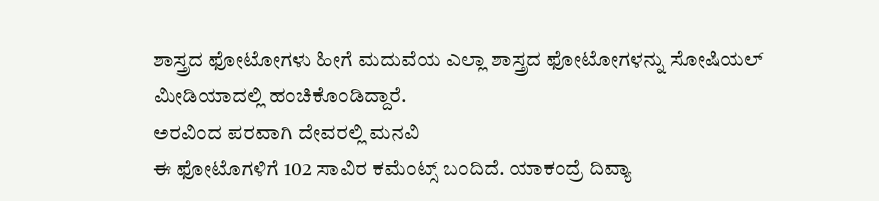ಶಾಸ್ತ್ರದ ಫೋಟೋಗಳು ಹೀಗೆ ಮದುವೆಯ ಎಲ್ಲಾ ಶಾಸ್ತ್ರದ ಫೋಟೋಗಳನ್ನು ಸೋಷಿಯಲ್ ಮೀಡಿಯಾದಲ್ಲಿ ಹಂಚಿಕೊಂಡಿದ್ದಾರೆ.
ಅರವಿಂದ ಪರವಾಗಿ ದೇವರಲ್ಲಿ ಮನವಿ
ಈ ಫೋಟೊಗಳಿಗೆ 102 ಸಾವಿರ ಕಮೆಂಟ್ಸ್ ಬಂದಿದೆ. ಯಾಕಂದ್ರೆ ದಿವ್ಯಾ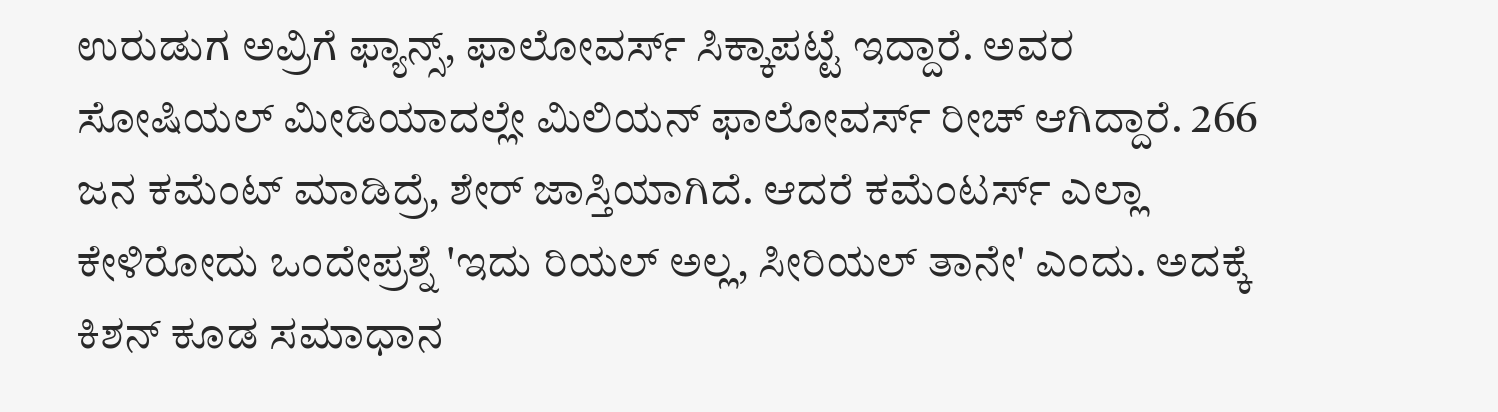ಉರುಡುಗ ಅವ್ರಿಗೆ ಫ್ಯಾನ್ಸ್, ಫಾಲೋವರ್ಸ್ ಸಿಕ್ಕಾಪಟ್ಟೆ ಇದ್ದಾರೆ. ಅವರ ಸೋಷಿಯಲ್ ಮೀಡಿಯಾದಲ್ಲೇ ಮಿಲಿಯನ್ ಫಾಲೋವರ್ಸ್ ರೀಚ್ ಆಗಿದ್ದಾರೆ. 266 ಜನ ಕಮೆಂಟ್ ಮಾಡಿದ್ರೆ, ಶೇರ್ ಜಾಸ್ತಿಯಾಗಿದೆ. ಆದರೆ ಕಮೆಂಟರ್ಸ್ ಎಲ್ಲಾ ಕೇಳಿರೋದು ಒಂದೇಪ್ರಶ್ನೆ 'ಇದು ರಿಯಲ್ ಅಲ್ಲ, ಸೀರಿಯಲ್ ತಾನೇ' ಎಂದು. ಅದಕ್ಕೆ ಕಿಶನ್ ಕೂಡ ಸಮಾಧಾನ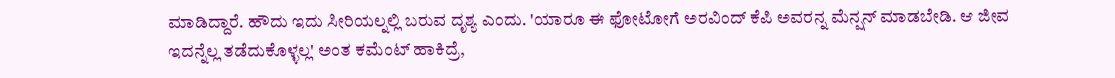ಮಾಡಿದ್ದಾರೆ. ಹೌದು ಇದು ಸೀರಿಯಲ್ನಲ್ಲಿ ಬರುವ ದೃಶ್ಯ ಎಂದು. 'ಯಾರೂ ಈ ಫೋಟೋಗೆ ಅರವಿಂದ್ ಕೆಪಿ ಅವರನ್ನ ಮೆನ್ಷನ್ ಮಾಡಬೇಡಿ. ಆ ಜೀವ ಇದನ್ನೆಲ್ಲ ತಡೆದುಕೊಳ್ಳಲ್ಲ' ಅಂತ ಕಮೆಂಟ್ ಹಾಕಿದ್ರೆ,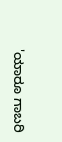'ಯಾರೂ ಗಾಬರಿ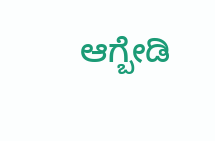ಆಗ್ಬೇಡಿ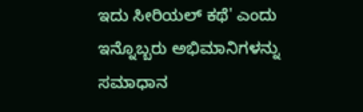ಇದು ಸೀರಿಯಲ್ ಕಥೆ' ಎಂದು ಇನ್ನೊಬ್ಬರು ಅಭಿಮಾನಿಗಳನ್ನು ಸಮಾಧಾನ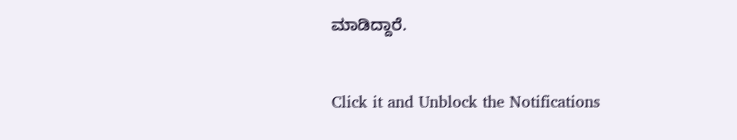ಮಾಡಿದ್ದಾರೆ.


Click it and Unblock the Notifications